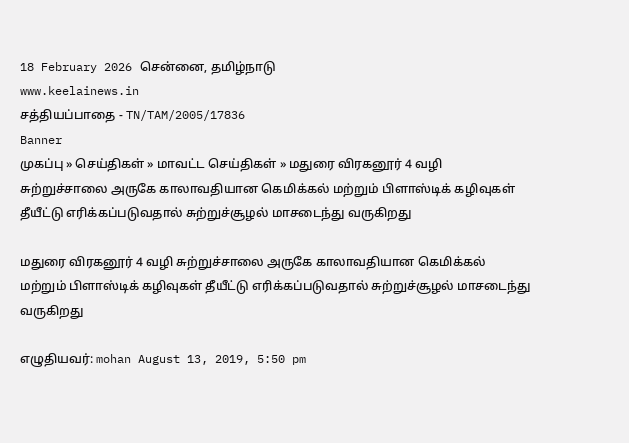18 February 2026 சென்னை, தமிழ்நாடு
www.keelainews.in
சத்தியப்பாதை - TN/TAM/2005/17836
Banner
முகப்பு » செய்திகள் » மாவட்ட செய்திகள் » மதுரை விரகனூர் 4 வழி சுற்றுச்சாலை அருகே காலாவதியான கெமிக்கல் மற்றும் பிளாஸ்டிக் கழிவுகள் தீயீட்டு எரிக்கப்படுவதால் சுற்றுச்சூழல் மாசடைந்து வருகிறது

மதுரை விரகனூர் 4 வழி சுற்றுச்சாலை அருகே காலாவதியான கெமிக்கல் மற்றும் பிளாஸ்டிக் கழிவுகள் தீயீட்டு எரிக்கப்படுவதால் சுற்றுச்சூழல் மாசடைந்து வருகிறது

எழுதியவர்: mohan August 13, 2019, 5:50 pm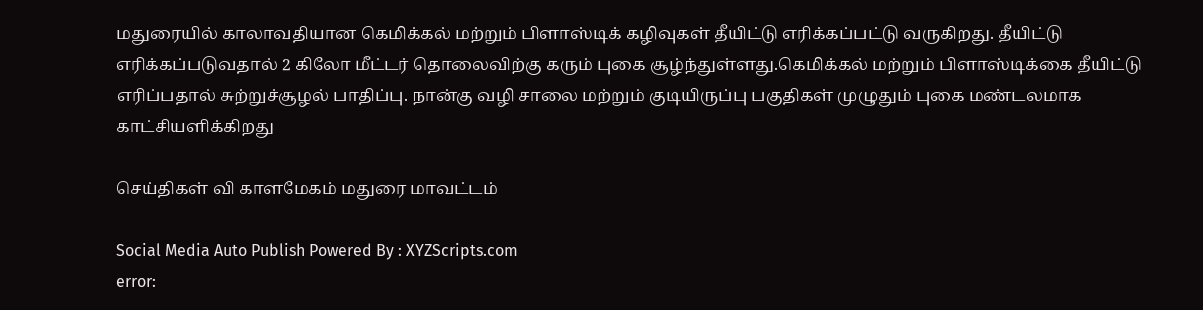மதுரையில் காலாவதியான கெமிக்கல் மற்றும் பிளாஸ்டிக் கழிவுகள் தீயிட்டு எரிக்கப்பட்டு வருகிறது. தீயிட்டு எரிக்கப்படுவதால் 2 கிலோ மீட்டர் தொலைவிற்கு கரும் புகை சூழ்ந்துள்ளது.கெமிக்கல் மற்றும் பிளாஸ்டிக்கை தீயிட்டு எரிப்பதால் சுற்றுச்சூழல் பாதிப்பு. நான்கு வழி சாலை மற்றும் குடியிருப்பு பகுதிகள் முழுதும் புகை மண்டலமாக காட்சியளிக்கிறது

செய்திகள் வி காளமேகம் மதுரை மாவட்டம்

Social Media Auto Publish Powered By : XYZScripts.com
error: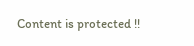Content is protected !!